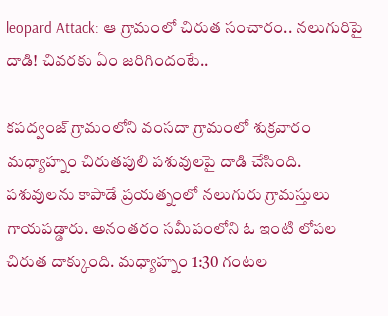leopard Attack: ఆ గ్రామంలో చిరుత సంచారం.. నలుగురిపై దాడి! చివరకు ఏం జరిగిందంటే..

కపద్వంజ్ గ్రామంలోని వంసదా గ్రామంలో శుక్రవారం మధ్యాహ్నం చిరుతపులి పశువులపై దాడి చేసింది. పశువులను కాపాడే ప్రయత్నంలో నలుగురు గ్రామస్తులు గాయపడ్డారు. అనంతరం సమీపంలోని ఓ ఇంటి లోపల చిరుత దాక్కుంది. మధ్యాహ్నం 1:30 గంటల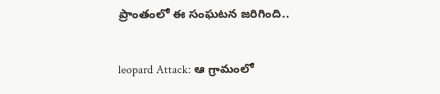ప్రాంతంలో ఈ సంఘటన జరిగింది..

leopard Attack: ఆ గ్రామంలో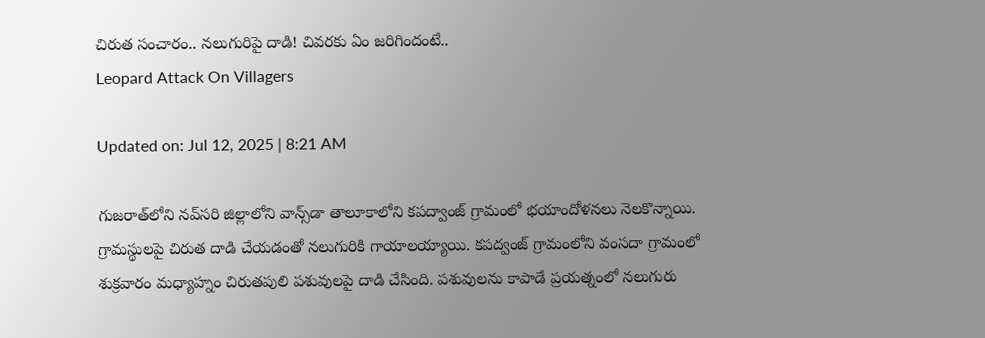చిరుత సంచారం.. నలుగురిపై దాడి! చివరకు ఏం జరిగిందంటే..
Leopard Attack On Villagers

Updated on: Jul 12, 2025 | 8:21 AM

గుజరాత్‌లోని నవ్‌సరి జిల్లాలోని వాన్స్‌డా తాలూకాలోని కపద్వాంజ్ గ్రామంలో భయాందోళనలు నెలకొన్నాయి. గ్రామస్థులపై చిరుత దాడి చేయడంతో నలుగురికి గాయాలయ్యాయి. కపద్వంజ్ గ్రామంలోని వంసదా గ్రామంలో శుక్రవారం మధ్యాహ్నం చిరుతపులి పశువులపై దాడి చేసింది. పశువులను కాపాడే ప్రయత్నంలో నలుగురు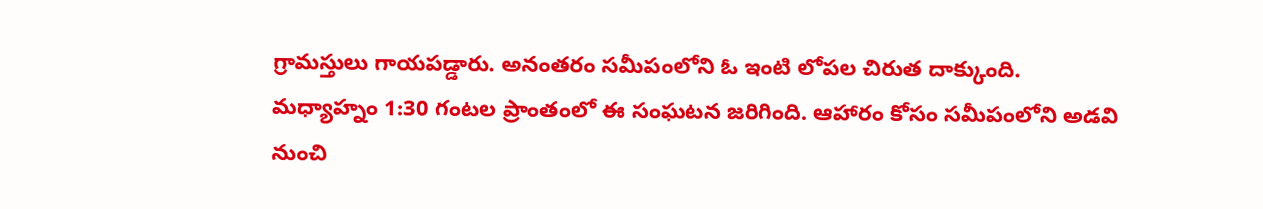గ్రామస్తులు గాయపడ్డారు. అనంతరం సమీపంలోని ఓ ఇంటి లోపల చిరుత దాక్కుంది. మధ్యాహ్నం 1:30 గంటల ప్రాంతంలో ఈ సంఘటన జరిగింది. ఆహారం కోసం సమీపంలోని అడవి నుంచి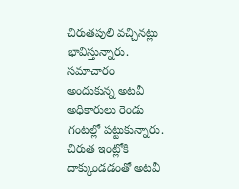చిరుతపులి వచ్చినట్లు భావిస్తున్నారు. సమాచారం అందుకున్న అటవీ అధికారులు రెండు గంటల్లో పట్టుకున్నారు. చిరుత ఇంట్లోకి దాక్కుండడంతో అటవీ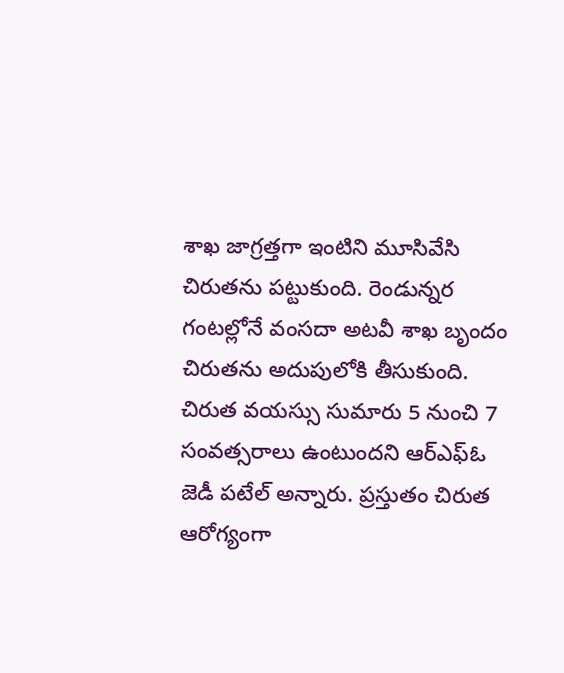శాఖ జాగ్రత్తగా ఇంటిని మూసివేసి చిరుతను పట్టుకుంది. రెండున్నర గంటల్లోనే వంసదా అటవీ శాఖ బృందం చిరుతను అదుపులోకి తీసుకుంది. చిరుత వయస్సు సుమారు 5 నుంచి 7 సంవత్సరాలు ఉంటుందని ఆర్‌ఎఫ్‌ఓ జెడీ పటేల్ అన్నారు. ప్రస్తుతం చిరుత ఆరోగ్యంగా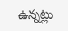ఉన్నట్లు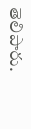తెలిపారు.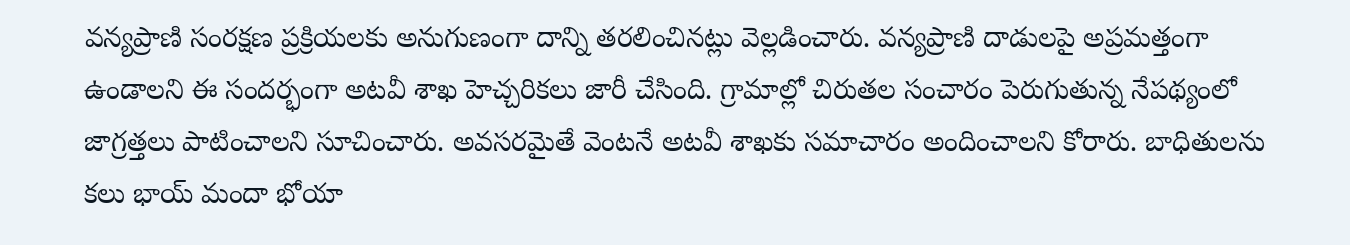వన్యప్రాణి సంరక్షణ ప్రక్రియలకు అనుగుణంగా దాన్ని తరలించినట్లు వెల్లడించారు. వన్యప్రాణి దాడులపై అప్రమత్తంగా ఉండాలని ఈ సందర్భంగా అటవీ శాఖ హెచ్చరికలు జారీ చేసింది. గ్రామాల్లో చిరుతల సంచారం పెరుగుతున్న నేపథ్యంలో జాగ్రత్తలు పాటించాలని సూచించారు. అవసరమైతే వెంటనే అటవీ శాఖకు సమాచారం అందించాలని కోరారు. బాధితులను కలు భాయ్ మందా భోయా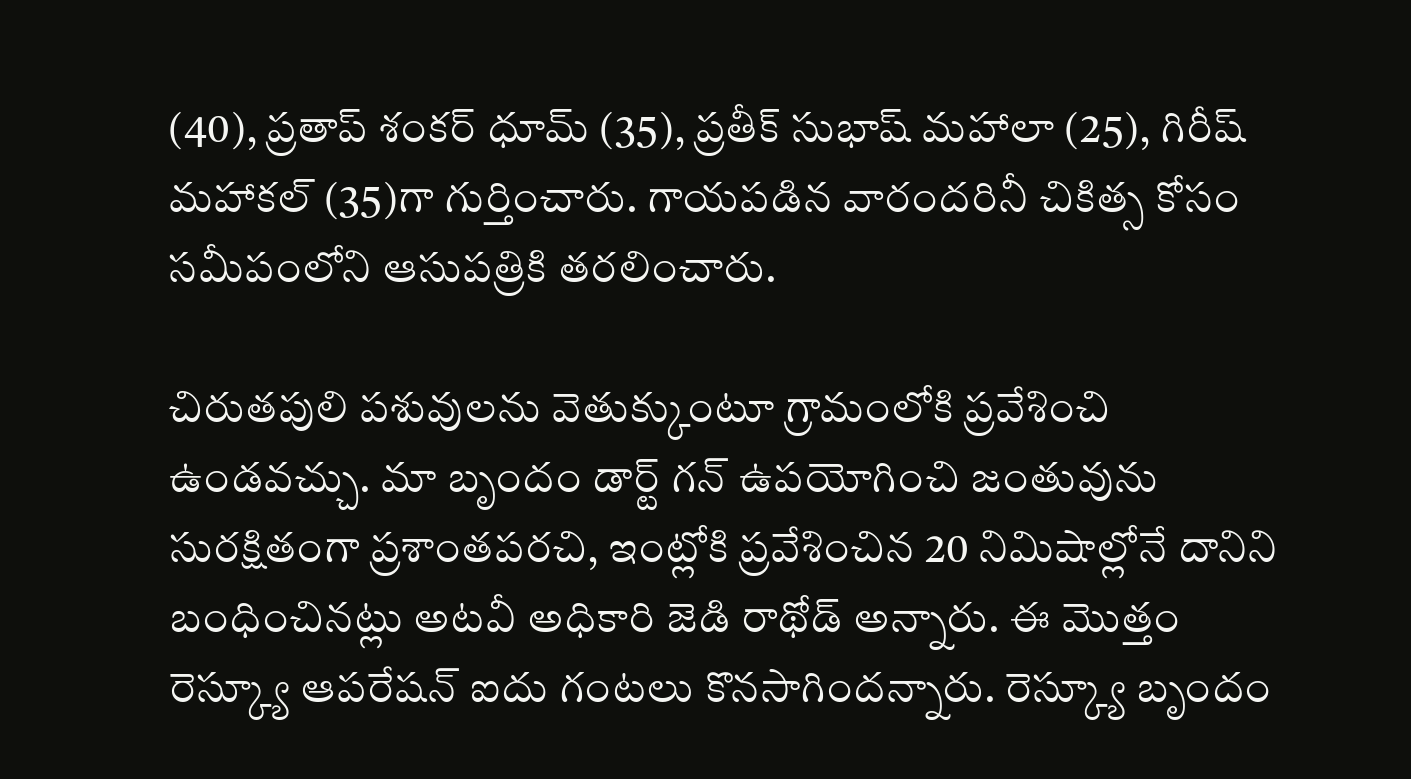(40), ప్రతాప్ శంకర్ ధూమ్ (35), ప్రతీక్ సుభాష్ మహాలా (25), గిరీష్ మహాకల్ (35)గా గుర్తించారు. గాయపడిన వారందరినీ చికిత్స కోసం సమీపంలోని ఆసుపత్రికి తరలించారు.

చిరుతపులి పశువులను వెతుక్కుంటూ గ్రామంలోకి ప్రవేశించి ఉండవచ్చు. మా బృందం డార్ట్ గన్ ఉపయోగించి జంతువును సురక్షితంగా ప్రశాంతపరచి, ఇంట్లోకి ప్రవేశించిన 20 నిమిషాల్లోనే దానిని బంధించినట్లు అటవీ అధికారి జెడి రాథోడ్ అన్నారు. ఈ మొత్తం రెస్క్యూ ఆపరేషన్ ఐదు గంటలు కొనసాగిందన్నారు. రెస్క్యూ బృందం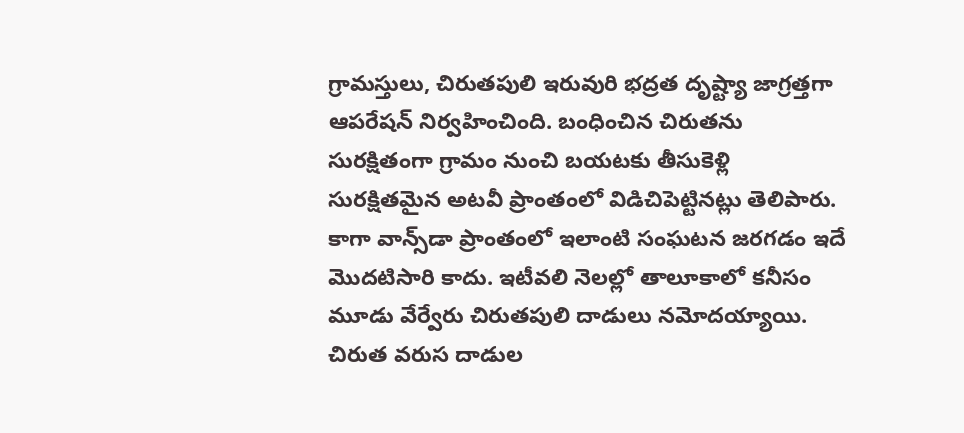గ్రామస్తులు, చిరుతపులి ఇరువురి భద్రత దృష్ట్యా జాగ్రత్తగా ఆపరేషన్‌ నిర్వహించింది. బంధించిన చిరుతను సురక్షితంగా గ్రామం నుంచి బయటకు తీసుకెళ్లి సురక్షితమైన అటవీ ప్రాంతంలో విడిచిపెట్టినట్లు తెలిపారు. కాగా వాన్స్‌డా ప్రాంతంలో ఇలాంటి సంఘటన జరగడం ఇదే మొదటిసారి కాదు. ఇటీవలి నెలల్లో తాలూకాలో కనీసం మూడు వేర్వేరు చిరుతపులి దాడులు నమోదయ్యాయి. చిరుత వరుస దాడుల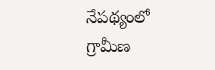నేపథ్యంలో గ్రామీణ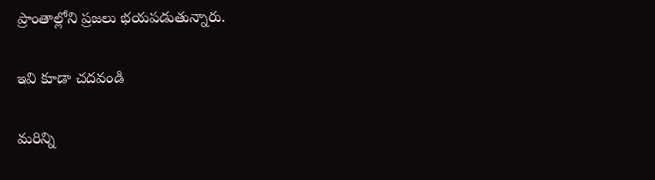ప్రాంతాల్లోని ప్రజలు భయపడుతున్నారు.

ఇవి కూడా చదవండి

మరిన్ని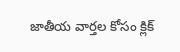జాతీయ వార్తల కోసం క్లిక్‌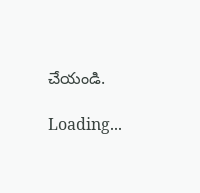చేయండి.

Loading...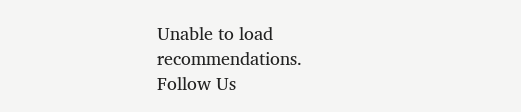Unable to load recommendations.
Follow Us